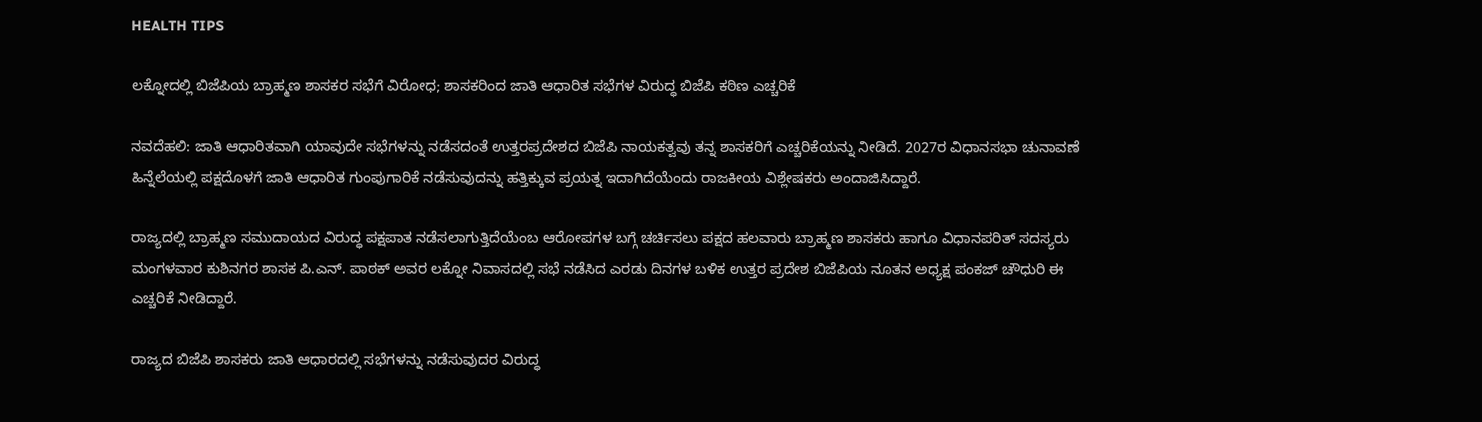HEALTH TIPS

ಲಕ್ನೋದಲ್ಲಿ ಬಿಜೆಪಿಯ ಬ್ರಾಹ್ಮಣ ಶಾಸಕರ ಸಭೆಗೆ ವಿರೋಧ; ಶಾಸಕರಿಂದ ಜಾತಿ ಆಧಾರಿತ ಸಭೆಗಳ ವಿರುದ್ಧ ಬಿಜೆಪಿ ಕಠಿಣ ಎಚ್ಚರಿಕೆ

ನವದೆಹಲಿ: ಜಾತಿ ಆಧಾರಿತವಾಗಿ ಯಾವುದೇ ಸಭೆಗಳನ್ನು ನಡೆಸದಂತೆ ಉತ್ತರಪ್ರದೇಶದ ಬಿಜೆಪಿ ನಾಯಕತ್ವವು ತನ್ನ ಶಾಸಕರಿಗೆ ಎಚ್ಚರಿಕೆಯನ್ನು ನೀಡಿದೆ. 2027ರ ವಿಧಾನಸಭಾ ಚುನಾವಣೆ ಹಿನ್ನೆಲೆಯಲ್ಲಿ ಪಕ್ಷದೊಳಗೆ ಜಾತಿ ಆಧಾರಿತ ಗುಂಪುಗಾರಿಕೆ ನಡೆಸುವುದನ್ನು ಹತ್ತಿಕ್ಕುವ ಪ್ರಯತ್ನ ಇದಾಗಿದೆಯೆಂದು ರಾಜಕೀಯ ವಿಶ್ಲೇಷಕರು ಅಂದಾಜಿಸಿದ್ದಾರೆ.

ರಾಜ್ಯದಲ್ಲಿ ಬ್ರಾಹ್ಮಣ ಸಮುದಾಯದ ವಿರುದ್ಧ ಪಕ್ಷಪಾತ ನಡೆಸಲಾಗುತ್ತಿದೆಯೆಂಬ ಆರೋಪಗಳ ಬಗ್ಗೆ ಚರ್ಚಿಸಲು ಪಕ್ಷದ ಹಲವಾರು ಬ್ರಾಹ್ಮಣ ಶಾಸಕರು ಹಾಗೂ ವಿಧಾನಪರಿತ್ ಸದಸ್ಯರು ಮಂಗಳವಾರ ಕುಶಿನಗರ ಶಾಸಕ ಪಿ.ಎನ್. ಪಾಠಕ್ ಅವರ ಲಕ್ನೋ ನಿವಾಸದಲ್ಲಿ ಸಭೆ ನಡೆಸಿದ ಎರಡು ದಿನಗಳ ಬಳಿಕ ಉತ್ತರ ಪ್ರದೇಶ ಬಿಜೆಪಿಯ ನೂತನ ಅಧ್ಯಕ್ಷ ಪಂಕಜ್ ಚೌಧುರಿ ಈ ಎಚ್ಚರಿಕೆ ನೀಡಿದ್ದಾರೆ.

ರಾಜ್ಯದ ಬಿಜೆಪಿ ಶಾಸಕರು ಜಾತಿ ಆಧಾರದಲ್ಲಿ ಸಭೆಗಳನ್ನು ನಡೆಸುವುದರ ವಿರುದ್ಧ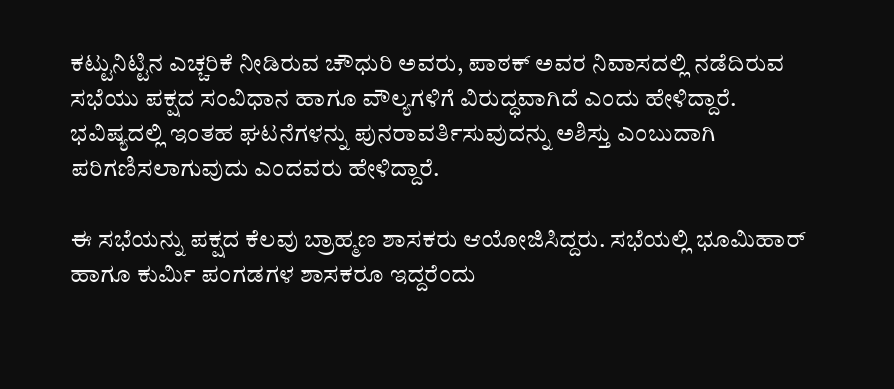ಕಟ್ಟುನಿಟ್ಟಿನ ಎಚ್ಚರಿಕೆ ನೀಡಿರುವ ಚೌಧುರಿ ಅವರು, ಪಾಠಕ್ ಅವರ ನಿವಾಸದಲ್ಲಿ ನಡೆದಿರುವ ಸಭೆಯು ಪಕ್ಷದ ಸಂವಿಧಾನ ಹಾಗೂ ವೌಲ್ಯಗಳಿಗೆ ವಿರುದ್ಧವಾಗಿದೆ ಎಂದು ಹೇಳಿದ್ದಾರೆ. ಭವಿಷ್ಯದಲ್ಲಿ ಇಂತಹ ಘಟನೆಗಳನ್ನು ಪುನರಾವರ್ತಿಸುವುದನ್ನು ಅಶಿಸ್ತು ಎಂಬುದಾಗಿ ಪರಿಗಣಿಸಲಾಗುವುದು ಎಂದವರು ಹೇಳಿದ್ದಾರೆ.

ಈ ಸಭೆಯನ್ನು ಪಕ್ಷದ ಕೆಲವು ಬ್ರಾಹ್ಮಣ ಶಾಸಕರು ಆಯೋಜಿಸಿದ್ದರು. ಸಭೆಯಲ್ಲಿ ಭೂಮಿಹಾರ್ ಹಾಗೂ ಕುರ್ಮಿ ಪಂಗಡಗಳ ಶಾಸಕರೂ ಇದ್ದರೆಂದು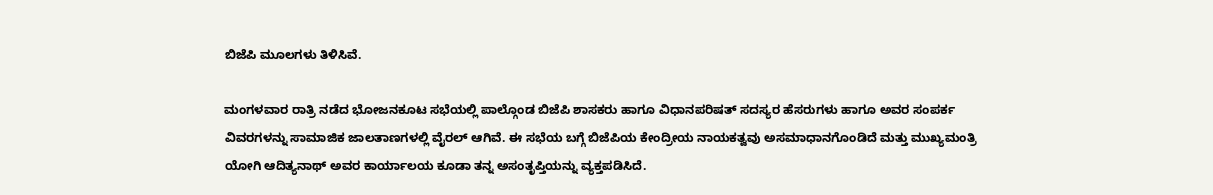ಬಿಜೆಪಿ ಮೂಲಗಳು ತಿಳಿಸಿವೆ.

ಮಂಗಳವಾರ ರಾತ್ರಿ ನಡೆದ ಭೋಜನಕೂಟ ಸಭೆಯಲ್ಲಿ ಪಾಲ್ಗೊಂಡ ಬಿಜೆಪಿ ಶಾಸಕರು ಹಾಗೂ ವಿಧಾನಪರಿಷತ್ ಸದಸ್ಯರ ಹೆಸರುಗಳು ಹಾಗೂ ಅವರ ಸಂಪರ್ಕ ವಿವರಗಳನ್ನು ಸಾಮಾಜಿಕ ಜಾಲತಾಣಗಳಲ್ಲಿ ವೈರಲ್ ಆಗಿವೆ. ಈ ಸಭೆಯ ಬಗ್ಗೆ ಬಿಜೆಪಿಯ ಕೇಂದ್ರೀಯ ನಾಯಕತ್ವವು ಅಸಮಾಧಾನಗೊಂಡಿದೆ ಮತ್ತು ಮುಖ್ಯಮಂತ್ರಿ ಯೋಗಿ ಆದಿತ್ಯನಾಥ್ ಅವರ ಕಾರ್ಯಾಲಯ ಕೂಡಾ ತನ್ನ ಅಸಂತೃಪ್ತಿಯನ್ನು ವ್ಯಕ್ತಪಡಿಸಿದೆ.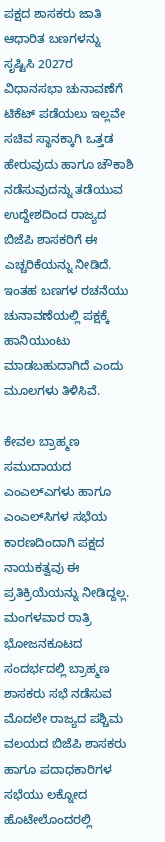ಪಕ್ಷದ ಶಾಸಕರು ಜಾತಿ ಆಧಾರಿತ ಬಣಗಳನ್ನು ಸೃಷ್ಟಿಸಿ 2027ರ ವಿಧಾನಸಭಾ ಚುನಾವಣೆಗೆ ಟಿಕೆಟ್ ಪಡೆಯಲು ಇಲ್ಲವೇ ಸಚಿವ ಸ್ಥಾನಕ್ಕಾಗಿ ಒತ್ತಡ ಹೇರುವುದು ಹಾಗೂ ಚೌಕಾಶಿ ನಡೆಸುವುದನ್ನು ತಡೆಯುವ ಉದ್ದೇಶದಿಂದ ರಾಜ್ಯದ ಬಿಜೆಪಿ ಶಾಸಕರಿಗೆ ಈ ಎಚ್ಚರಿಕೆಯನ್ನು ನೀಡಿದೆ. ಇಂತಹ ಬಣಗಳ ರಚನೆಯು ಚುನಾವಣೆಯಲ್ಲಿ ಪಕ್ಷಕ್ಕೆ ಹಾನಿಯುಂಟು ಮಾಡಬಹುದಾಗಿದೆ ಎಂದು ಮೂಲಗಳು ತಿಳಿಸಿವೆ.

ಕೇವಲ ಬ್ರಾಹ್ಮಣ ಸಮುದಾಯದ ಎಂಎಲ್‌ಎಗಳು ಹಾಗೂ ಎಂಎಲ್‌ಸಿಗಳ ಸಭೆಯ ಕಾರಣದಿಂದಾಗಿ ಪಕ್ಷದ ನಾಯಕತ್ವವು ಈ ಪ್ರತಿಕ್ರಿಯೆಯನ್ನು ನೀಡಿದ್ದಲ್ಲ. ಮಂಗಳವಾರ ರಾತ್ರಿ ಭೋಜನಕೂಟದ ಸಂದರ್ಭದಲ್ಲಿ ಬ್ರಾಹ್ಮಣ ಶಾಸಕರು ಸಭೆ ನಡೆಸುವ ಮೊದಲೇ ರಾಜ್ಯದ ಪಶ್ಚಿಮ ವಲಯದ ಬಿಜೆಪಿ ಶಾಸಕರು ಹಾಗೂ ಪದಾಧಕಾರಿಗಳ ಸಭೆಯು ಲಕ್ನೋದ ಹೊಟೇಲೊಂದರಲ್ಲಿ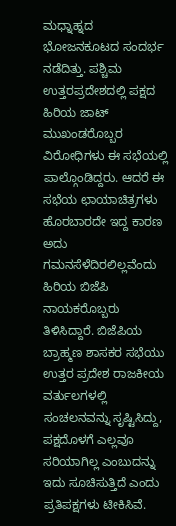ಮಧ್ನಾಹ್ನದ ಭೋಜನಕೂಟದ ಸಂದರ್ಭ ನಡೆದಿತ್ತು. ಪಶ್ಚಿಮ ಉತ್ತರಪ್ರದೇಶದಲ್ಲಿ ಪಕ್ಷದ ಹಿರಿಯ ಜಾಟ್ ಮುಖಂಡರೊಬ್ಬರ ವಿರೋಧಿಗಳು ಈ ಸಭೆಯಲ್ಲಿ ಪಾಲ್ಗೊಂಡಿದ್ದರು. ಆದರೆ ಈ ಸಭೆಯ ಛಾಯಾಚಿತ್ರಗಳು ಹೊರಬಾರದೇ ಇದ್ದ ಕಾರಣ ಅದು ಗಮನಸೆಳೆದಿರಲಿಲ್ಲವೆಂದು ಹಿರಿಯ ಬಿಜೆಪಿ ನಾಯಕರೊಬ್ಬರು ತಿಳಿಸಿದ್ದಾರೆ. ಬಿಜೆಪಿಯ ಬ್ರಾಹ್ಮಣ ಶಾಸಕರ ಸಭೆಯು ಉತ್ತರ ಪ್ರದೇಶ ರಾಜಕೀಯ ವರ್ತುಲಗಳಲ್ಲಿ ಸಂಚಲನವನ್ನು ಸೃಷ್ಟಿಸಿದ್ದು, ಪಕ್ಷದೊಳಗೆ ಎಲ್ಲವೂ ಸರಿಯಾಗಿಲ್ಲ ಎಂಬುದನ್ನು ಇದು ಸೂಚಿಸುತ್ತಿದೆ ಎಂದು ಪ್ರತಿಪಕ್ಷಗಳು ಟೀಕಿಸಿವೆ.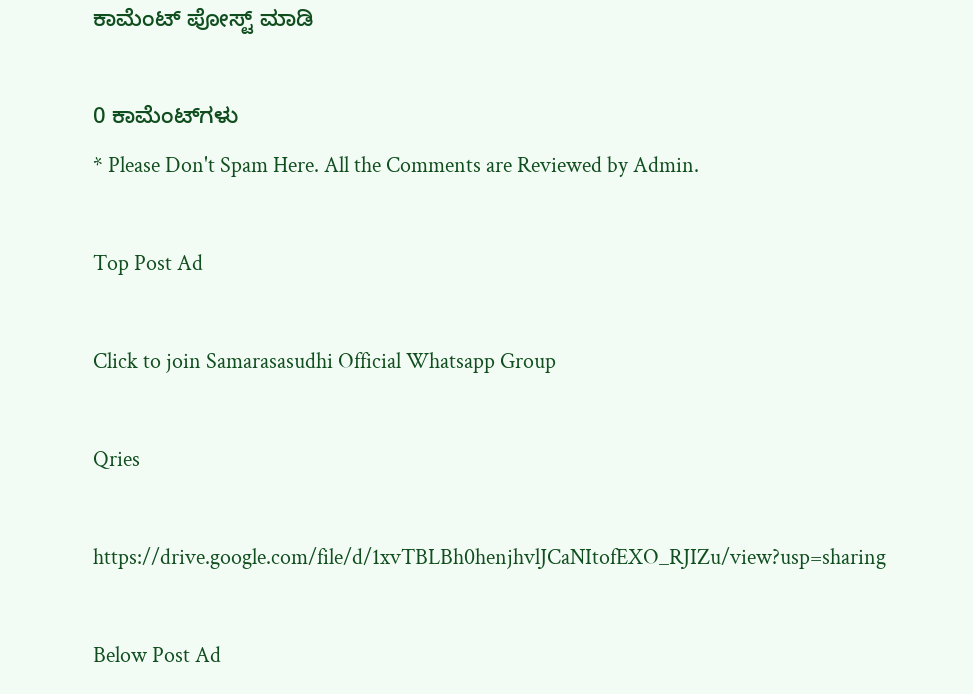ಕಾಮೆಂಟ್‌‌ ಪೋಸ್ಟ್‌ ಮಾಡಿ

0 ಕಾಮೆಂಟ್‌ಗಳು
* Please Don't Spam Here. All the Comments are Reviewed by Admin.

Top Post Ad

Click to join Samarasasudhi Official Whatsapp Group

Qries

https://drive.google.com/file/d/1xvTBLBh0henjhvlJCaNItofEXO_RJIZu/view?usp=sharing

Below Post Ad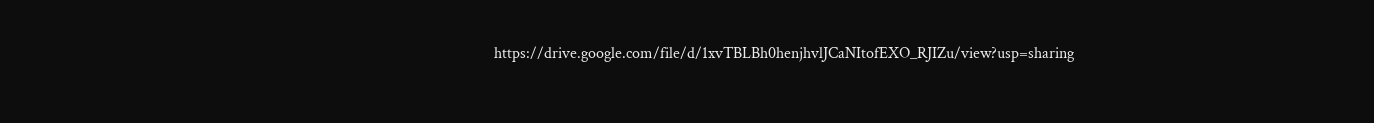https://drive.google.com/file/d/1xvTBLBh0henjhvlJCaNItofEXO_RJIZu/view?usp=sharing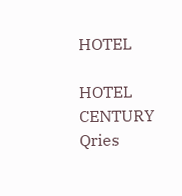HOTEL

HOTEL
CENTURY
Qries